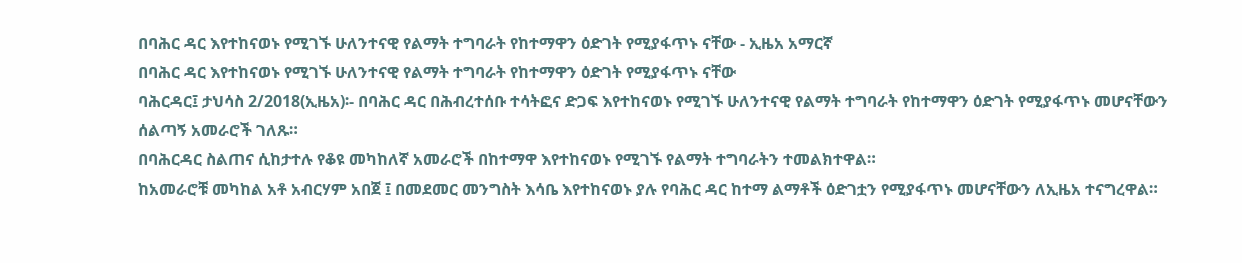በባሕር ዳር እየተከናወኑ የሚገኙ ሁለንተናዊ የልማት ተግባራት የከተማዋን ዕድገት የሚያፋጥኑ ናቸው - ኢዜአ አማርኛ
በባሕር ዳር እየተከናወኑ የሚገኙ ሁለንተናዊ የልማት ተግባራት የከተማዋን ዕድገት የሚያፋጥኑ ናቸው
ባሕርዳር፤ ታህሳስ 2/2018(ኢዜአ)፡- በባሕር ዳር በሕብረተሰቡ ተሳትፎና ድጋፍ እየተከናወኑ የሚገኙ ሁለንተናዊ የልማት ተግባራት የከተማዋን ዕድገት የሚያፋጥኑ መሆናቸውን ሰልጣኝ አመራሮች ገለጹ።
በባሕርዳር ስልጠና ሲከታተሉ የቆዩ መካከለኛ አመራሮች በከተማዋ እየተከናወኑ የሚገኙ የልማት ተግባራትን ተመልክተዋል።
ከአመራሮቹ መካከል አቶ አብርሃም አበጀ ፤ በመደመር መንግስት እሳቤ እየተከናወኑ ያሉ የባሕር ዳር ከተማ ልማቶች ዕድገቷን የሚያፋጥኑ መሆናቸውን ለኢዜአ ተናግረዋል።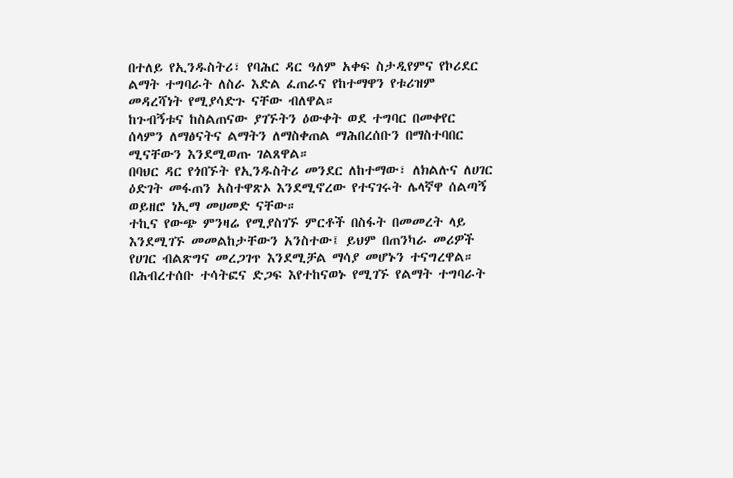በተለይ የኢንዱስትሪ፣ የባሕር ዳር ዓለም አቀፍ ስታዲየምና የኮሪደር ልማት ተግባራት ለስራ እድል ፈጠራና የከተማዋን የቱሪዝም መዳረሻነት የሚያሳድጉ ናቸው ብለዋል።
ከጉብኝቱና ከስልጠናው ያገኙትን ዕውቀት ወደ ተግባር በመቀየር ሰላምን ለማፅናትና ልማትን ለማስቀጠል ማሕበረሰቡን በማስተባበር ሚናቸውን እንደሚወጡ ገልጸዋል።
በባህር ዳር የጎበኙት የኢንዱስትሪ መንደር ለከተማው፣ ለክልሉና ለሀገር ዕድገት መፋጠን አስተዋጽኦ እንደሚኖረው የተናገሩት ሌላኛዋ ሰልጣኝ ወይዘሮ ነኢማ መሀመድ ናቸው።
ተኪና የውጭ ምንዛሬ የሚያስገኙ ምርቶች በስፋት በመመረት ላይ እንደሚገኙ መመልከታቸውን አንስተው፤ ይህም በጠንካራ መሪዎች የሀገር ብልጽግና መረጋገጥ እንደሚቻል ማሳያ መሆኑን ተናግረዋል።
በሕብረተሰቡ ተሳትፎና ድጋፍ እየተከናወኑ የሚገኙ የልማት ተግባራት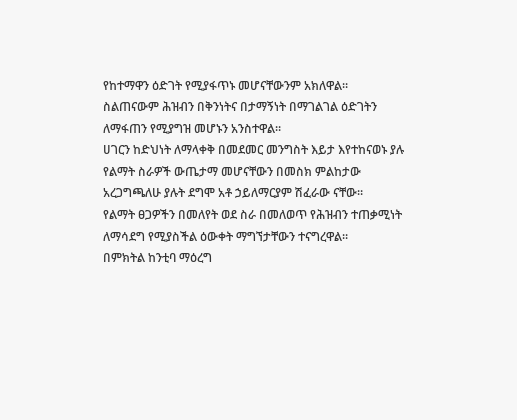የከተማዋን ዕድገት የሚያፋጥኑ መሆናቸውንም አክለዋል።
ስልጠናውም ሕዝብን በቅንነትና በታማኝነት በማገልገል ዕድገትን ለማፋጠን የሚያግዝ መሆኑን አንስተዋል።
ሀገርን ከድህነት ለማላቀቅ በመደመር መንግስት እይታ እየተከናወኑ ያሉ የልማት ስራዎች ውጤታማ መሆናቸውን በመስክ ምልከታው አረጋግጫለሁ ያሉት ደግሞ አቶ ኃይለማርያም ሽፈራው ናቸው።
የልማት ፀጋዎችን በመለየት ወደ ስራ በመለወጥ የሕዝብን ተጠቃሚነት ለማሳደግ የሚያስችል ዕውቀት ማግኘታቸውን ተናግረዋል።
በምክትል ከንቲባ ማዕረግ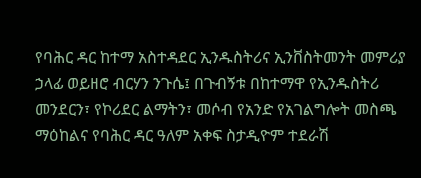የባሕር ዳር ከተማ አስተዳደር ኢንዱስትሪና ኢንቨስትመንት መምሪያ ኃላፊ ወይዘሮ ብርሃን ንጉሴ፤ በጉብኝቱ በከተማዋ የኢንዱስትሪ መንደርን፣ የኮሪደር ልማትን፣ መሶብ የአንድ የአገልግሎት መስጫ ማዕከልና የባሕር ዳር ዓለም አቀፍ ስታዲዮም ተደራሽ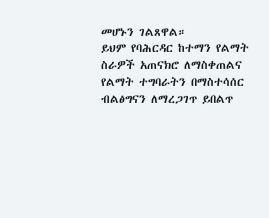መሆኑን ገልጸዋል።
ይህም የባሕርዳር ከተማን የልማት ስራዎች አጠናክሮ ለማስቀጠልና የልማት ተግባራትን በማስተሳሰር ብልፅግናን ለማረጋገጥ ይበልጥ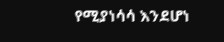የሚያነሳሳ እንደሆነ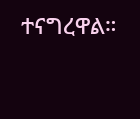ተናግረዋል።